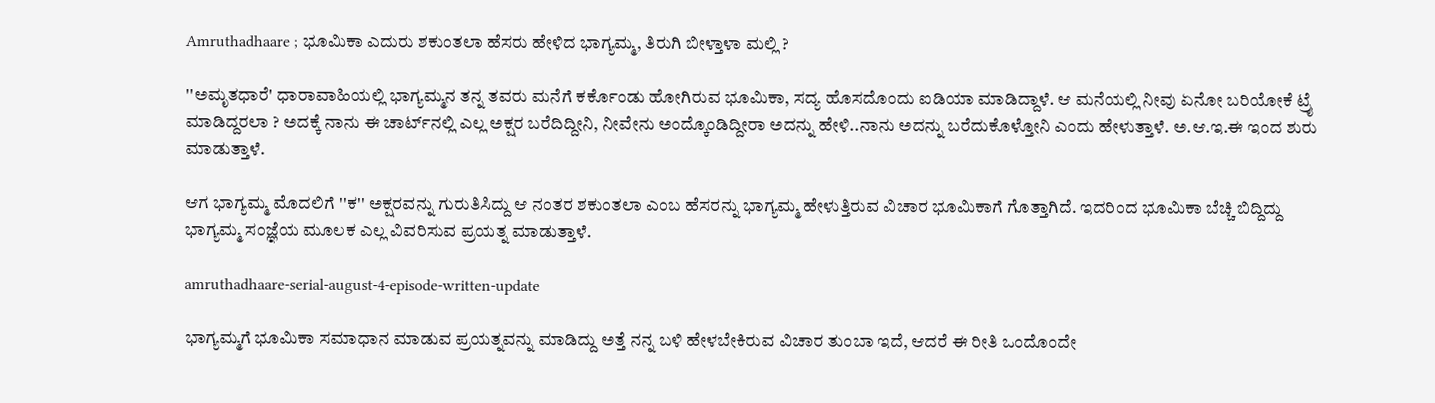Amruthadhaare ; ಭೂಮಿಕಾ ಎದುರು ಶಕುಂತಲಾ ಹೆಸರು ಹೇಳಿದ ಭಾಗ್ಯಮ್ಮ, ತಿರುಗಿ ಬೀಳ್ತಾಳಾ ಮಲ್ಲಿ ?

''ಅಮೃತಧಾರೆ' ಧಾರಾವಾಹಿಯಲ್ಲಿ ಭಾಗ್ಯಮ್ಮನ ತನ್ನ ತವರು ಮನೆಗೆ ಕರ್ಕೊಂಡು ಹೋಗಿರುವ ಭೂಮಿಕಾ, ಸದ್ಯ ಹೊಸದೊಂದು ಐಡಿಯಾ ಮಾಡಿದ್ದಾಳೆ. ಆ ಮನೆಯಲ್ಲಿ ನೀವು ಏನೋ ಬರಿಯೋಕೆ ಟ್ರೈ ಮಾಡಿದ್ದರಲಾ ? ಅದಕ್ಕೆ ನಾನು ಈ ಚಾರ್ಟ್‌ನಲ್ಲಿ ಎಲ್ಲ ಅಕ್ಷರ ಬರೆದಿದ್ದೀನಿ, ನೀವೇನು ಅಂದ್ಕೊಂಡಿದ್ದೀರಾ ಅದನ್ನು ಹೇಳಿ..ನಾನು ಅದನ್ನು ಬರೆದುಕೊಳ್ತೋನಿ ಎಂದು ಹೇಳುತ್ತಾಳೆ. ಅ.ಆ.ಇ.ಈ ಇಂದ ಶುರು ಮಾಡುತ್ತಾಳೆ.

ಆಗ ಭಾಗ್ಯಮ್ಮ ಮೊದಲಿಗೆ ''ಕ'' ಅಕ್ಷರವನ್ನು ಗುರುತಿಸಿದ್ದು ಆ ನಂತರ ಶಕುಂತಲಾ ಎಂಬ ಹೆಸರನ್ನು ಭಾಗ್ಯಮ್ಮ ಹೇಳುತ್ತಿರುವ ವಿಚಾರ ಭೂಮಿಕಾಗೆ ಗೊತ್ತಾಗಿದೆ. ಇದರಿಂದ ಭೂಮಿಕಾ ಬೆಚ್ಚಿ ಬಿದ್ದಿದ್ದು ಭಾಗ್ಯಮ್ಮ ಸಂಜ್ಞೆಯ ಮೂಲಕ ಎಲ್ಲ ವಿವರಿಸುವ ಪ್ರಯತ್ನ ಮಾಡುತ್ತಾಳೆ.

amruthadhaare-serial-august-4-episode-written-update

ಭಾಗ್ಯಮ್ಮಗೆ ಭೂಮಿಕಾ ಸಮಾಧಾನ ಮಾಡುವ ಪ್ರಯತ್ನವನ್ನು ಮಾಡಿದ್ದು ಅತ್ತೆ ನನ್ನ ಬಳಿ ಹೇಳಬೇಕಿರುವ ವಿಚಾರ ತುಂಬಾ ಇದೆ, ಆದರೆ ಈ ರೀತಿ ಒಂದೊಂದೇ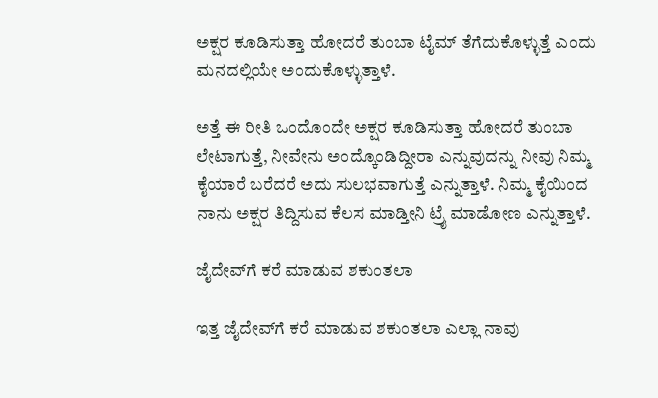ಅಕ್ಷರ ಕೂಡಿಸುತ್ತಾ ಹೋದರೆ ತುಂಬಾ ಟೈಮ್ ತೆಗೆದುಕೊಳ್ಳುತ್ತೆ ಎಂದು ಮನದಲ್ಲಿಯೇ ಅಂದುಕೊಳ್ಳುತ್ತಾಳೆ.

ಅತ್ತೆ ಈ ರೀತಿ ಒಂದೊಂದೇ ಅಕ್ಷರ ಕೂಡಿಸುತ್ತಾ ಹೋದರೆ ತುಂಬಾ ಲೇಟಾಗುತ್ತೆ, ನೀವೇನು ಅಂದ್ಕೊಂಡಿದ್ದೀರಾ ಎನ್ನುವುದನ್ನು ನೀವು ನಿಮ್ಮ ಕೈಯಾರೆ ಬರೆದರೆ ಅದು ಸುಲಭವಾಗುತ್ತೆ ಎನ್ನುತ್ತಾಳೆ. ನಿಮ್ಮ ಕೈಯಿಂದ ನಾನು ಅಕ್ಷರ ತಿದ್ದಿಸುವ ಕೆಲಸ ಮಾಡ್ತೀನಿ ಟ್ರೈ ಮಾಡೋಣ ಎನ್ನುತ್ತಾಳೆ.

ಜೈದೇವ್‌ಗೆ ಕರೆ ಮಾಡುವ ಶಕುಂತಲಾ

ಇತ್ತ ಜೈದೇವ್‌ಗೆ ಕರೆ ಮಾಡುವ ಶಕುಂತಲಾ ಎಲ್ಲಾ ನಾವು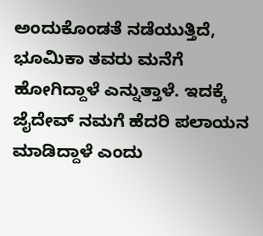ಅಂದುಕೊಂಡತೆ ನಡೆಯುತ್ತಿದೆ, ಭೂಮಿಕಾ ತವರು ಮನೆಗೆ ಹೋಗಿದ್ದಾಳೆ ಎನ್ನುತ್ತಾಳೆ. ಇದಕ್ಕೆ ಜೈದೇವ್ ನಮಗೆ ಹೆದರಿ ಪಲಾಯನ ಮಾಡಿದ್ದಾಳೆ ಎಂದು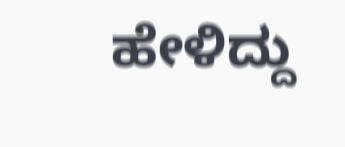ಹೇಳಿದ್ದು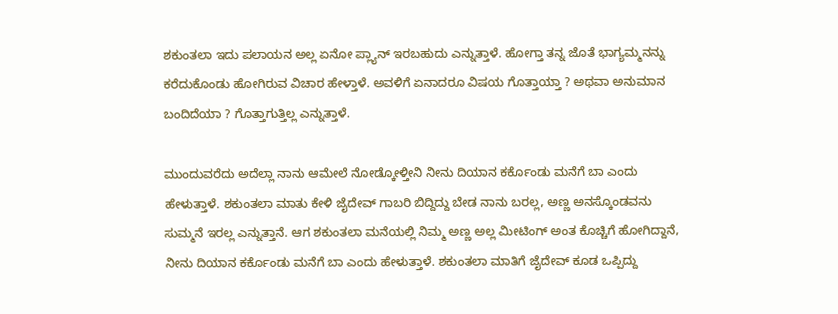ಶಕುಂತಲಾ ಇದು ಪಲಾಯನ ಅಲ್ಲ ಏನೋ ಪ್ಲ್ಯಾನ್ ಇರಬಹುದು ಎನ್ನುತ್ತಾಳೆ. ಹೋಗ್ತಾ ತನ್ನ ಜೊತೆ ಭಾಗ್ಯಮ್ಮನನ್ನು ಕರೆದುಕೊಂಡು ಹೋಗಿರುವ ವಿಚಾರ ಹೇಳ್ತಾಳೆ. ಅವಳಿಗೆ ಏನಾದರೂ ವಿಷಯ ಗೊತ್ತಾಯ್ತಾ ? ಅಥವಾ ಅನುಮಾನ ಬಂದಿದೆಯಾ ? ಗೊತ್ತಾಗುತ್ತಿಲ್ಲ ಎನ್ನುತ್ತಾಳೆ.

ಮುಂದುವರೆದು ಅದೆಲ್ಲಾ ನಾನು ಆಮೇಲೆ ನೋಡ್ಕೋಳ್ತೀನಿ ನೀನು ದಿಯಾನ ಕರ್ಕೊಂಡು ಮನೆಗೆ ಬಾ ಎಂದು ಹೇಳುತ್ತಾಳೆ. ಶಕುಂತಲಾ ಮಾತು ಕೇಳಿ ಜೈದೇವ್ ಗಾಬರಿ ಬಿದ್ದಿದ್ದು ಬೇಡ ನಾನು ಬರಲ್ಲ, ಅಣ್ಣ ಅನಸ್ಕೊಂಡವನು ಸುಮ್ಮನೆ ಇರಲ್ಲ ಎನ್ನುತ್ತಾನೆ. ಆಗ ಶಕುಂತಲಾ ಮನೆಯಲ್ಲಿ ನಿಮ್ಮ ಅಣ್ಣ ಅಲ್ಲ ಮೀಟಿಂಗ್ ಅಂತ ಕೊಚ್ಚಿಗೆ ಹೋಗಿದ್ದಾನೆ, ನೀನು ದಿಯಾನ ಕರ್ಕೊಂಡು ಮನೆಗೆ ಬಾ ಎಂದು ಹೇಳುತ್ತಾಳೆ. ಶಕುಂತಲಾ ಮಾತಿಗೆ ಜೈದೇವ್ ಕೂಡ ಒಪ್ಪಿದ್ದು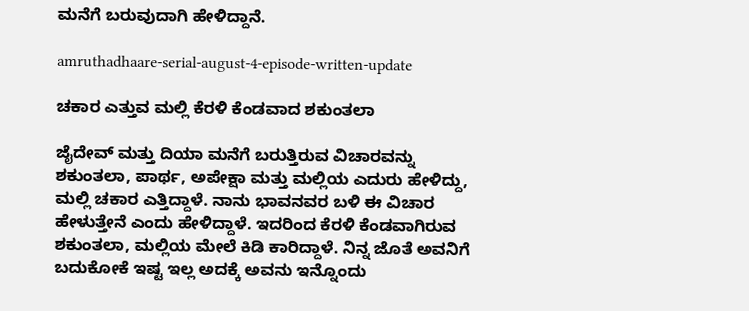ಮನೆಗೆ ಬರುವುದಾಗಿ ಹೇಳಿದ್ದಾನೆ.

amruthadhaare-serial-august-4-episode-written-update

ಚಕಾರ ಎತ್ತುವ ಮಲ್ಲಿ ಕೆರಳಿ ಕೆಂಡವಾದ ಶಕುಂತಲಾ

ಜೈದೇವ್ ಮತ್ತು ದಿಯಾ ಮನೆಗೆ ಬರುತ್ತಿರುವ ವಿಚಾರವನ್ನು ಶಕುಂತಲಾ, ಪಾರ್ಥ, ಅಪೇಕ್ಷಾ ಮತ್ತು ಮಲ್ಲಿಯ ಎದುರು ಹೇಳಿದ್ದು, ಮಲ್ಲಿ ಚಕಾರ ಎತ್ತಿದ್ದಾಳೆ. ನಾನು ಭಾವನವರ ಬಳಿ ಈ ವಿಚಾರ ಹೇಳುತ್ತೇನೆ ಎಂದು ಹೇಳಿದ್ದಾಳೆ. ಇದರಿಂದ ಕೆರಳಿ ಕೆಂಡವಾಗಿರುವ ಶಕುಂತಲಾ, ಮಲ್ಲಿಯ ಮೇಲೆ ಕಿಡಿ ಕಾರಿದ್ದಾಳೆ. ನಿನ್ನ ಜೊತೆ ಅವನಿಗೆ ಬದುಕೋಕೆ ಇಷ್ಟ ಇಲ್ಲ ಅದಕ್ಕೆ ಅವನು ಇನ್ನೊಂದು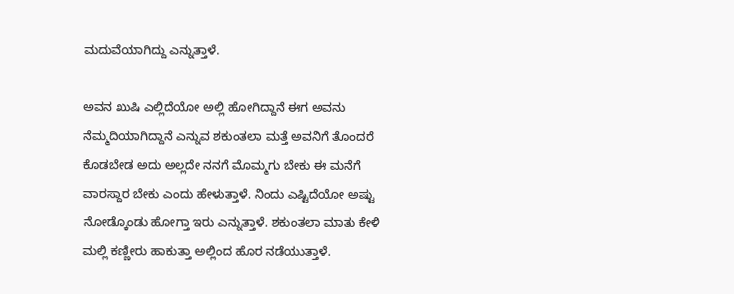ಮದುವೆಯಾಗಿದ್ದು ಎನ್ನುತ್ತಾಳೆ.

ಅವನ ಖುಷಿ ಎಲ್ಲಿದೆಯೋ ಅಲ್ಲಿ ಹೋಗಿದ್ದಾನೆ ಈಗ ಅವನು ನೆಮ್ಮದಿಯಾಗಿದ್ದಾನೆ ಎನ್ನುವ ಶಕುಂತಲಾ ಮತ್ತೆ ಅವನಿಗೆ ತೊಂದರೆ ಕೊಡಬೇಡ ಅದು ಅಲ್ಲದೇ ನನಗೆ ಮೊಮ್ಮಗು ಬೇಕು ಈ ಮನೆಗೆ ವಾರಸ್ದಾರ ಬೇಕು ಎಂದು ಹೇಳುತ್ತಾಳೆ. ನಿಂದು ಎಷ್ಟಿದೆಯೋ ಅಷ್ಟು ನೋಡ್ಕೊಂಡು ಹೋಗ್ತಾ ಇರು ಎನ್ನುತ್ತಾಳೆ. ಶಕುಂತಲಾ ಮಾತು ಕೇಳಿ ಮಲ್ಲಿ ಕಣ್ಣೀರು ಹಾಕುತ್ತಾ ಅಲ್ಲಿಂದ ಹೊರ ನಡೆಯುತ್ತಾಳೆ.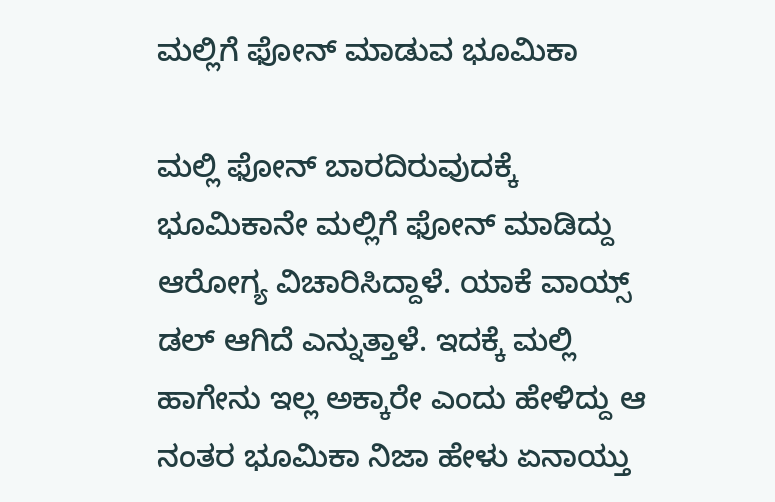ಮಲ್ಲಿಗೆ ಫೋನ್ ಮಾಡುವ ಭೂಮಿಕಾ

ಮಲ್ಲಿ ಫೋನ್ ಬಾರದಿರುವುದಕ್ಕೆ ಭೂಮಿಕಾನೇ ಮಲ್ಲಿಗೆ ಫೋನ್ ಮಾಡಿದ್ದು ಆರೋಗ್ಯ ವಿಚಾರಿಸಿದ್ದಾಳೆ. ಯಾಕೆ ವಾಯ್ಸ್ ಡಲ್ ಆಗಿದೆ ಎನ್ನುತ್ತಾಳೆ. ಇದಕ್ಕೆ ಮಲ್ಲಿ ಹಾಗೇನು ಇಲ್ಲ ಅಕ್ಕಾರೇ ಎಂದು ಹೇಳಿದ್ದು ಆ ನಂತರ ಭೂಮಿಕಾ ನಿಜಾ ಹೇಳು ಏನಾಯ್ತು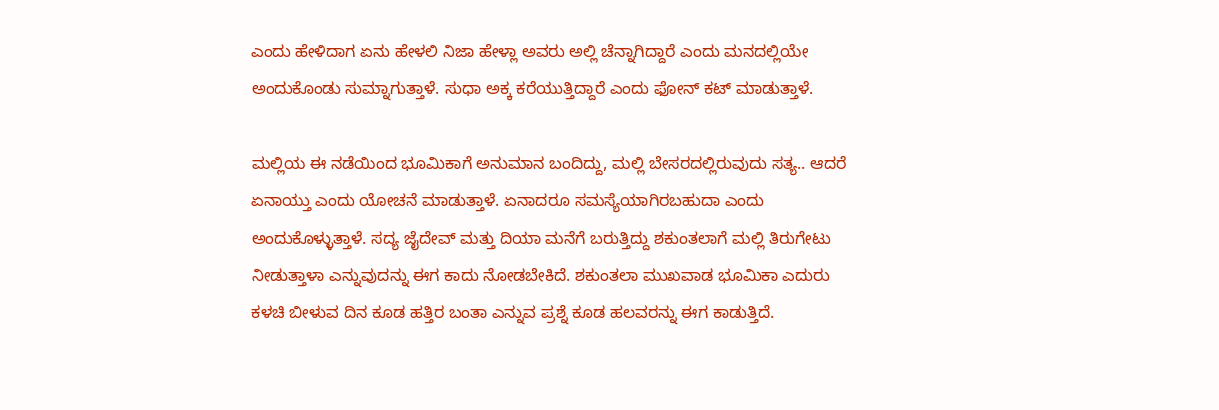ಎಂದು ಹೇಳಿದಾಗ ಏನು ಹೇಳಲಿ ನಿಜಾ ಹೇಳ್ಲಾ ಅವರು ಅಲ್ಲಿ ಚೆನ್ನಾಗಿದ್ದಾರೆ ಎಂದು ಮನದಲ್ಲಿಯೇ ಅಂದುಕೊಂಡು ಸುಮ್ನಾಗುತ್ತಾಳೆ. ಸುಧಾ ಅಕ್ಕ ಕರೆಯುತ್ತಿದ್ದಾರೆ ಎಂದು ಫೋನ್ ಕಟ್ ಮಾಡುತ್ತಾಳೆ.

ಮಲ್ಲಿಯ ಈ ನಡೆಯಿಂದ ಭೂಮಿಕಾಗೆ ಅನುಮಾನ ಬಂದಿದ್ದು, ಮಲ್ಲಿ ಬೇಸರದಲ್ಲಿರುವುದು ಸತ್ಯ.. ಆದರೆ ಏನಾಯ್ತು ಎಂದು ಯೋಚನೆ ಮಾಡುತ್ತಾಳೆ. ಏನಾದರೂ ಸಮಸ್ಯೆಯಾಗಿರಬಹುದಾ ಎಂದು ಅಂದುಕೊಳ್ಳುತ್ತಾಳೆ. ಸದ್ಯ ಜೈದೇವ್ ಮತ್ತು ದಿಯಾ ಮನೆಗೆ ಬರುತ್ತಿದ್ದು ಶಕುಂತಲಾಗೆ ಮಲ್ಲಿ ತಿರುಗೇಟು ನೀಡುತ್ತಾಳಾ ಎನ್ನುವುದನ್ನು ಈಗ ಕಾದು ನೋಡಬೇಕಿದೆ. ಶಕುಂತಲಾ ಮುಖವಾಡ ಭೂಮಿಕಾ ಎದುರು ಕಳಚಿ ಬೀಳುವ ದಿನ ಕೂಡ ಹತ್ತಿರ ಬಂತಾ ಎನ್ನುವ ಪ್ರಶ್ನೆ ಕೂಡ ಹಲವರನ್ನು ಈಗ ಕಾಡುತ್ತಿದೆ.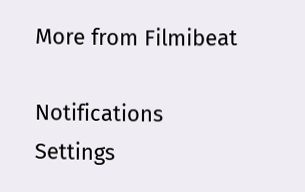More from Filmibeat

Notifications
Settings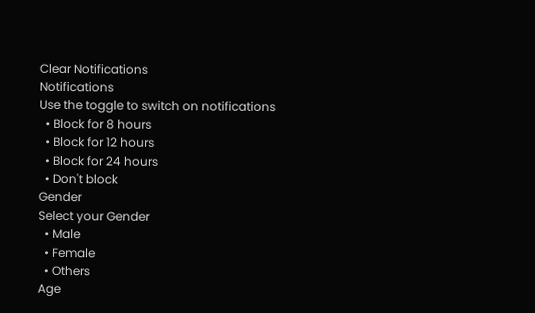Clear Notifications
Notifications
Use the toggle to switch on notifications
  • Block for 8 hours
  • Block for 12 hours
  • Block for 24 hours
  • Don't block
Gender
Select your Gender
  • Male
  • Female
  • Others
Age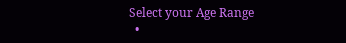Select your Age Range
  •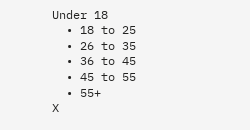Under 18
  • 18 to 25
  • 26 to 35
  • 36 to 45
  • 45 to 55
  • 55+
X